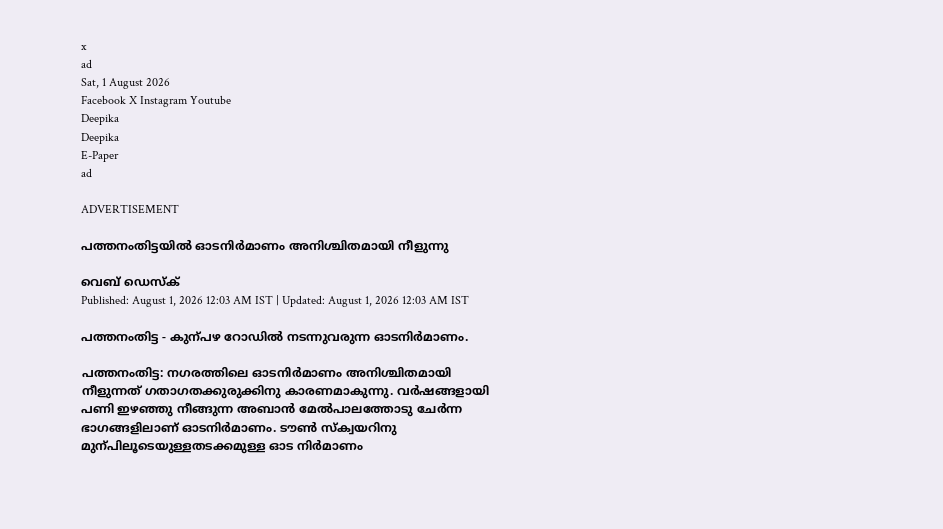x
ad
Sat, 1 August 2026
Facebook X Instagram Youtube
Deepika
Deepika
E-Paper
ad

ADVERTISEMENT

പത്തനംതിട്ടയിൽ ഓടനിർമാണം അനിശ്ചിതമായി നീളുന്നു

വെബ് ഡെസ്ക്
Published: August 1, 2026 12:03 AM IST | Updated: August 1, 2026 12:03 AM IST

പത്തനംതിട്ട - കുന്പഴ റോഡിൽ നടന്നുവരുന്ന ഓടനിർമാണം.

പത്തനംതിട്ട: നഗരത്തിലെ ഓടനിര്‍മാണം അനിശ്ചിതമായി നീളുന്നത് ഗതാഗതക്കുരുക്കിനു കാരണമാകുന്നു. വർഷങ്ങളായി പണി ഇഴഞ്ഞു നീങ്ങുന്ന അബാൻ മേൽപാലത്തോടു ചേർന്ന ഭാഗങ്ങളിലാണ് ഓടനിർമാണം. ടൗൺ സ്ക്വയറിനു മുന്പിലൂടെയുള്ളതടക്കമുള്ള ഓട നിർമാണം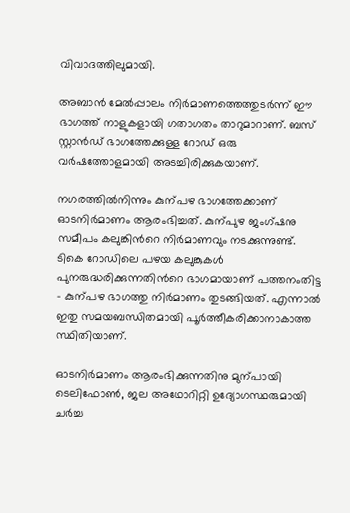വിവാദത്തിലുമായി.

അബാൻ മേൽപ്പാലം നിർമാണത്തെത്തുടർന്ന് ഈ ഭാഗത്ത് നാളുകളായി ഗതാഗതം താറുമാറാണ്. ബസ് സ്റ്റാൻഡ് ഭാഗത്തേക്കുള്ള റോഡ് ഒരു വർഷത്തോളമായി അടച്ചിരിക്കുകയാണ്.

നഗരത്തിൽനിന്നും കുന്പഴ ഭാഗത്തേക്കാണ് ഓടനിർമാണം ആരംഭിച്ചത്. കുന്പുഴ ജംഗ്ഷനു സമീപം കലുങ്കിന്‍റെ നിർമാണവും നടക്കുന്നുണ്ട്. ടികെ റോഡിലെ പഴയ കലുങ്കുകൾ പുനരുദ്ധരിക്കുന്നതിന്‍റെ ഭാഗമായാണ് പത്തനംതിട്ട - കുന്പഴ ഭാഗത്തു നിർമാണം തുടങ്ങിയത്. എന്നാൽ ഇതു സമയബന്ധിതമായി പൂർത്തീകരിക്കാനാകാത്ത സ്ഥിതിയാണ്.

ഓടനിർമാണം ആരംഭിക്കുന്നതിനു മുന്പായി ടെലിഫോൺ, ജല അഥോറിറ്റി ഉദ്യോഗസ്ഥരുമായി ചർച്ച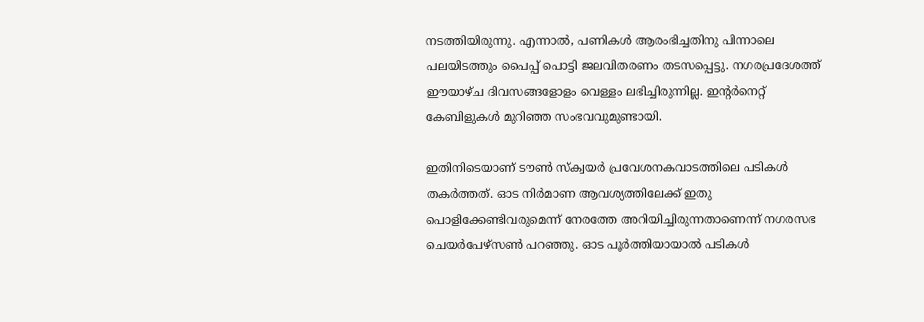നടത്തിയിരുന്നു. എന്നാൽ, പണികൾ ആരംഭിച്ചതിനു പിന്നാലെ പലയിടത്തും പൈപ്പ് പൊട്ടി ജലവിതരണം തടസപ്പെട്ടു. നഗരപ്രദേശത്ത് ഈയാഴ്ച ദിവസങ്ങളോളം വെള്ളം ലഭിച്ചിരുന്നില്ല. ഇന്‍റർനെറ്റ് കേബിളുകൾ മുറിഞ്ഞ സംഭവവുമുണ്ടായി.

ഇതിനിടെയാണ് ടൗൺ സ്ക്വയർ പ്രവേശനകവാടത്തിലെ പടികൾ തകർത്തത്. ഓട നിർമാണ ആവശ്യത്തിലേക്ക് ഇതു പൊളിക്കേണ്ടിവരുമെന്ന് നേരത്തേ അറിയിച്ചിരുന്നതാണെന്ന് നഗരസഭ ചെയർപേഴ്സൺ പറഞ്ഞു. ഓട പൂർത്തിയായാൽ പടികൾ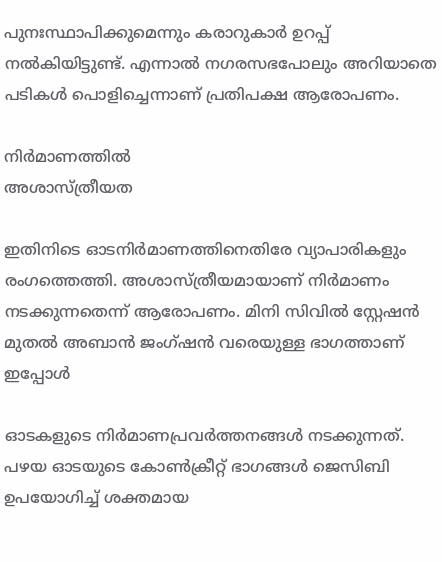പുനഃസ്ഥാപിക്കുമെന്നും കരാറുകാർ ഉറപ്പ് നൽകിയിട്ടുണ്ട്. എന്നാൽ നഗരസഭപോലും അറിയാതെ പടികൾ പൊളിച്ചെന്നാണ് പ്രതിപക്ഷ ആരോപണം.

നിർമാണത്തിൽ
അശാസ്ത്രീയത

ഇതിനിടെ ഓടനിർമാണത്തിനെതിരേ വ്യാപാരികളും രംഗത്തെത്തി. അശാസ്ത്രീയമായാണ് നിർമാണം നടക്കുന്നതെന്ന് ആരോപണം. മിനി സിവില്‍ സ്റ്റേഷന്‍ മുതല്‍ അബാന്‍ ജംഗ്ഷന്‍ വരെയുള്ള ഭാഗത്താണ് ഇപ്പോള്‍

ഓടകളുടെ നിര്‍മാണപ്രവര്‍ത്തനങ്ങള്‍ നടക്കുന്നത്.
പഴയ ഓടയുടെ കോണ്‍ക്രീറ്റ് ഭാഗങ്ങള്‍ ജെസിബി ഉപയോഗിച്ച് ശക്തമായ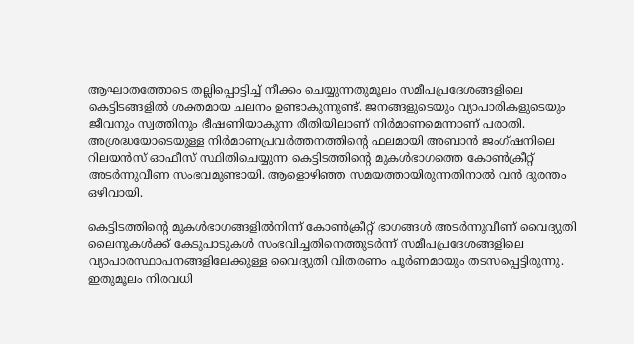ആഘാതത്തോടെ തല്ലിപ്പൊട്ടിച്ച് നീക്കം ചെയ്യുന്നതുമൂലം സമീപപ്രദേശങ്ങളിലെ കെട്ടിടങ്ങളില്‍ ശക്തമായ ചലനം ഉണ്ടാകുന്നുണ്ട്. ജനങ്ങളുടെയും വ്യാപാരികളുടെയും ജീവനും സ്വത്തിനും ഭീഷണിയാകുന്ന രീതിയിലാണ് നിർമാണമെന്നാണ് പരാതി. അശ്രദ്ധയോടെയുള്ള നിര്‍മാണപ്രവര്‍ത്തനത്തിന്‍റെ ഫലമായി അബാന്‍ ജംഗ്ഷനിലെ റിലയന്‍സ് ഓഫീസ് സ്ഥിതിചെയ്യുന്ന കെട്ടിടത്തിന്‍റെ മുകള്‍ഭാഗത്തെ കോണ്‍ക്രീറ്റ് അടര്‍ന്നുവീണ സംഭവമുണ്ടായി. ആളൊഴിഞ്ഞ സമയത്തായിരുന്നതിനാല്‍ വന്‍ ദുരന്തം ഒഴിവായി.

കെട്ടിടത്തിന്‍റെ മുകള്‍ഭാഗങ്ങളില്‍നിന്ന് കോണ്‍ക്രീറ്റ് ഭാഗങ്ങള്‍ അടര്‍ന്നുവീണ് വൈദ്യുതി ലൈനുകള്‍ക്ക് കേടുപാടുകള്‍ സംഭവിച്ചതിനെത്തുടര്‍ന്ന് സമീപപ്രദേശങ്ങളിലെ വ്യാപാരസ്ഥാപനങ്ങളിലേക്കുള്ള വൈദ്യുതി വിതരണം പൂര്‍ണമായും തടസപ്പെട്ടിരുന്നു. ഇതുമൂലം നിരവധി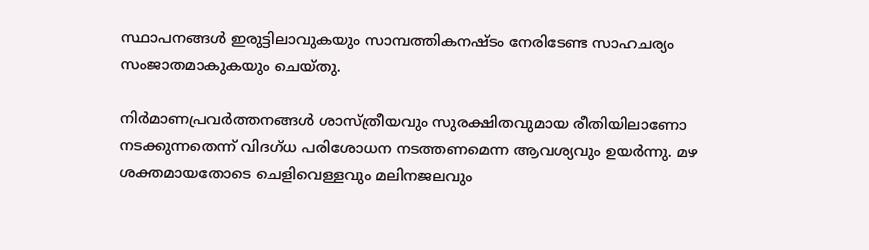സ്ഥാപനങ്ങള്‍ ഇരുട്ടിലാവുകയും സാമ്പത്തികനഷ്ടം നേരിടേണ്ട സാഹചര്യം സംജാതമാകുകയും ചെയ്തു.

നിർമാണപ്രവര്‍ത്തനങ്ങള്‍ ശാസ്ത്രീയവും സുരക്ഷിതവുമായ രീതിയിലാണോ നടക്കുന്നതെന്ന് വിദഗ്ധ പരിശോധന നടത്തണമെന്ന ആവശ്യവും ഉയർന്നു. മഴ ശക്തമായതോടെ ചെളിവെള്ളവും മലിനജലവും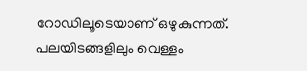റോഡിലൂടെയാണ് ഒഴുകുന്നത്. പലയിടങ്ങളിലും വെള്ളം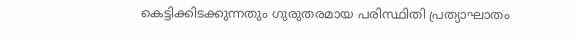കെട്ടിക്കിടക്കുന്നതും ഗുരുതരമായ പരിസ്ഥിതി പ്രത്യാഘാതം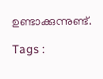ഉണ്ടാക്കുന്നുണ്ട്.

Tags :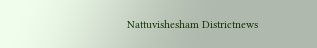Nattuvishesham Districtnews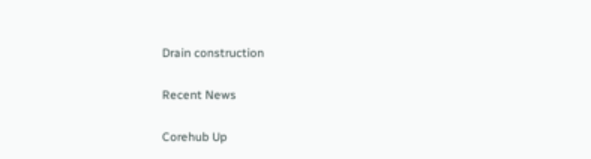Drain construction

Recent News

Corehub Up